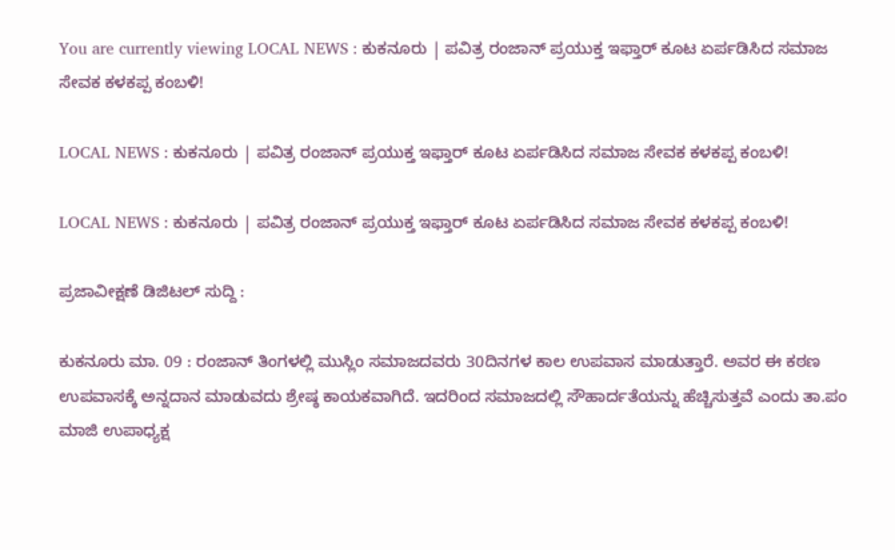You are currently viewing LOCAL NEWS : ಕುಕನೂರು | ಪವಿತ್ರ ರಂಜಾನ್ ಪ್ರಯುಕ್ತ ಇಫ್ತಾರ್ ಕೂಟ ಏರ್ಪಡಿಸಿದ ಸಮಾಜ ಸೇವಕ ಕಳಕಪ್ಪ ಕಂಬಳಿ!

LOCAL NEWS : ಕುಕನೂರು | ಪವಿತ್ರ ರಂಜಾನ್ ಪ್ರಯುಕ್ತ ಇಫ್ತಾರ್ ಕೂಟ ಏರ್ಪಡಿಸಿದ ಸಮಾಜ ಸೇವಕ ಕಳಕಪ್ಪ ಕಂಬಳಿ!

LOCAL NEWS : ಕುಕನೂರು | ಪವಿತ್ರ ರಂಜಾನ್ ಪ್ರಯುಕ್ತ ಇಫ್ತಾರ್ ಕೂಟ ಏರ್ಪಡಿಸಿದ ಸಮಾಜ ಸೇವಕ ಕಳಕಪ್ಪ ಕಂಬಳಿ!

ಪ್ರಜಾವೀಕ್ಷಣೆ ಡಿಜಿಟಲ್ ಸುದ್ದಿ :

ಕುಕನೂರು ಮಾ. 09 : ರಂಜಾನ್ ತಿಂಗಳಲ್ಲಿ ಮುಸ್ಲಿಂ ಸಮಾಜದವರು 30ದಿನಗಳ ಕಾಲ ಉಪವಾಸ ಮಾಡುತ್ತಾರೆ. ಅವರ ಈ ಕಠಣ ಉಪವಾಸಕ್ಕೆ ಅನ್ನದಾನ ಮಾಡುವದು ಶ್ರೇಷ್ಠ ಕಾಯಕವಾಗಿದೆ. ಇದರಿಂದ ಸಮಾಜದಲ್ಲಿ ಸೌಹಾರ್ದತೆಯನ್ನು ಹೆಚ್ಚಿಸುತ್ತವೆ ಎಂದು ತಾ.ಪಂ ಮಾಜಿ ಉಪಾಧ್ಯಕ್ಷ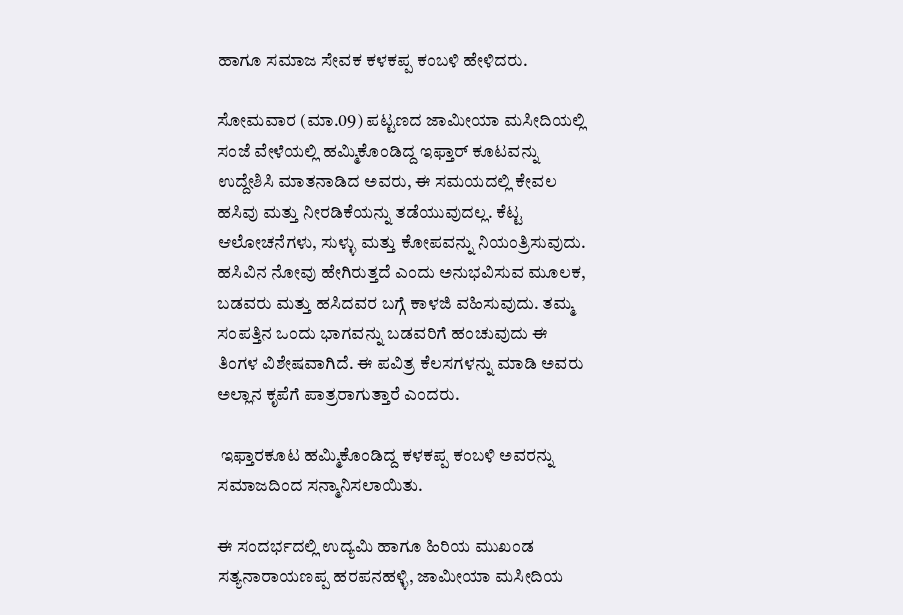ಹಾಗೂ ಸಮಾಜ ಸೇವಕ ಕಳಕಪ್ಪ ಕಂಬಳಿ ಹೇಳಿದರು.

ಸೋಮವಾರ (ಮಾ.09) ಪಟ್ಟಣದ ಜಾಮೀಯಾ ಮಸೀದಿಯಲ್ಲಿ ಸಂಜೆ ವೇಳೆಯಲ್ಲಿ ಹಮ್ಮಿಕೊಂಡಿದ್ದ ಇಫ್ತಾರ್ ಕೂಟವನ್ನು ಉದ್ದೇಶಿಸಿ ಮಾತನಾಡಿದ ಅವರು, ಈ ಸಮಯದಲ್ಲಿ ಕೇವಲ ಹಸಿವು ಮತ್ತು ನೀರಡಿಕೆಯನ್ನು ತಡೆಯುವುದಲ್ಲ. ಕೆಟ್ಟ ಆಲೋಚನೆಗಳು, ಸುಳ್ಳು ಮತ್ತು ಕೋಪವನ್ನು ನಿಯಂತ್ರಿಸುವುದು. ಹಸಿವಿನ ನೋವು ಹೇಗಿರುತ್ತದೆ ಎಂದು ಅನುಭವಿಸುವ ಮೂಲಕ, ಬಡವರು ಮತ್ತು ಹಸಿದವರ ಬಗ್ಗೆ ಕಾಳಜಿ ವಹಿಸುವುದು. ತಮ್ಮ ಸಂಪತ್ತಿನ ಒಂದು ಭಾಗವನ್ನು ಬಡವರಿಗೆ ಹಂಚುವುದು ಈ ತಿಂಗಳ ವಿಶೇಷವಾಗಿದೆ. ಈ ಪವಿತ್ರ ಕೆಲಸಗಳನ್ನು ಮಾಡಿ ಅವರು ಅಲ್ಲಾನ ಕೃಪೆಗೆ ಪಾತ್ರರಾಗುತ್ತಾರೆ ಎಂದರು.

 ಇಫ್ತಾರಕೂಟ ಹಮ್ಮಿಕೊಂಡಿದ್ದ ಕಳಕಪ್ಪ ಕಂಬಳಿ ಅವರನ್ನು ಸಮಾಜದಿಂದ ಸನ್ಮಾನಿಸಲಾಯಿತು.

ಈ ಸಂದರ್ಭದಲ್ಲಿ ಉದ್ಯಮಿ ಹಾಗೂ ಹಿರಿಯ ಮುಖಂಡ ಸತ್ಯನಾರಾಯಣಪ್ಪ ಹರಪನಹಳ್ಳಿ, ಜಾಮೀಯಾ ಮಸೀದಿಯ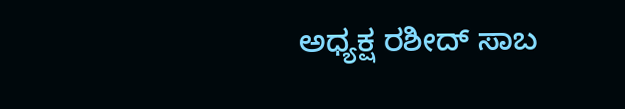ಅಧ್ಯಕ್ಷ ರಶೀದ್‌ ಸಾಬ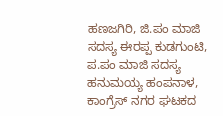ಹಣಜಗಿರಿ, ಜಿ.ಪಂ ಮಾಜಿ ಸದಸ್ಯ ಈರಪ್ಪ ಕುಡಗುಂಟಿ, ಪ.ಪಂ ಮಾಜಿ ಸದಸ್ಯ ಹನುಮಯ್ಯ ಹಂಪನಾಳ, ಕಾಂಗ್ರೆಸ್ ನಗರ ಘಟಕದ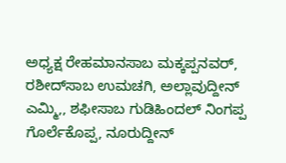ಅಧ್ಯಕ್ಷ ರೇಹಮಾನಸಾಬ ಮಕ್ಕಪ್ಪನವರ್, ರಶೀದ್‌ಸಾಬ ಉಮಚಗಿ, ಅಲ್ಲಾವುದ್ದೀನ್ ಎಮ್ಮಿ,, ಶಫೀಸಾಬ ಗುಡಿಹಿಂದಲ್ ನಿಂಗಪ್ಪ ಗೊರ್ಲೆಕೊಪ್ಪ, ನೂರುದ್ದೀನ್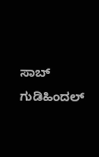ಸಾಬ್ ಗುಡಿಹಿಂದಲ್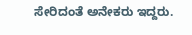ಸೇರಿದಂತೆ ಅನೇಕರು ಇದ್ದರು.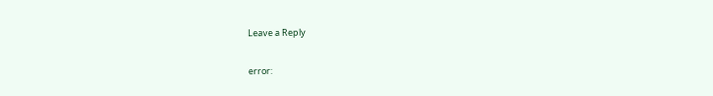Leave a Reply

error: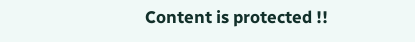Content is protected !!